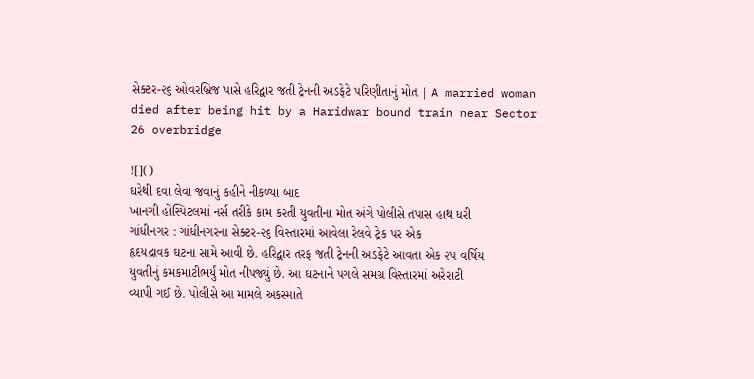સેક્ટર-૨૬ ઓવરબ્રિજ પાસે હરિદ્વાર જતી ટ્રેનની અડફેટે પરિણીતાનું મોત | A married woman died after being hit by a Haridwar bound train near Sector 26 overbridge

![]()
ઘરેથી દવા લેવા જવાનું કહીને નીકળ્યા બાદ
ખાનગી હોસ્પિટલમાં નર્સ તરીકે કામ કરતી યુવતીના મોત અંગે પોલીસે તપાસ હાથ ધરી
ગાંધીનગર : ગાંધીનગરના સેક્ટર-૨૬ વિસ્તારમાં આવેલા રેલવે ટ્રેક પર એક
હૃદયદ્રાવક ઘટના સામે આવી છે. હરિદ્વાર તરફ જતી ટ્રેનની અડફેટે આવતા એક ૨૫ વર્ષિય
યુવતીનું કમકમાટીભર્યું મોત નીપજ્યું છે. આ ઘટનાને પગલે સમગ્ર વિસ્તારમાં અરેરાટી
વ્યાપી ગઈ છે. પોલીસે આ મામલે અકસ્માતે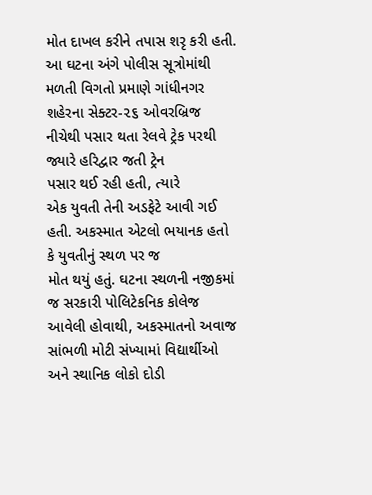મોત દાખલ કરીને તપાસ શરૃ કરી હતી.
આ ઘટના અંગે પોલીસ સૂત્રોમાંથી મળતી વિગતો પ્રમાણે ગાંધીનગર
શહેરના સેક્ટર-૨૬ ઓવરબ્રિજ નીચેથી પસાર થતા રેલવે ટ્રેક પરથી જ્યારે હરિદ્વાર જતી ટ્રેન
પસાર થઈ રહી હતી, ત્યારે
એક યુવતી તેની અડફેટે આવી ગઈ હતી. અકસ્માત એટલો ભયાનક હતો કે યુવતીનું સ્થળ પર જ
મોત થયું હતું. ઘટના સ્થળની નજીકમાં જ સરકારી પોલિટેકનિક કોલેજ આવેલી હોવાથી, અકસ્માતનો અવાજ
સાંભળી મોટી સંખ્યામાં વિદ્યાર્થીઓ અને સ્થાનિક લોકો દોડી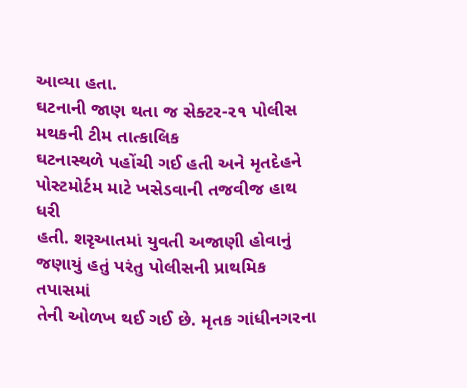આવ્યા હતા.
ઘટનાની જાણ થતા જ સેક્ટર-૨૧ પોલીસ મથકની ટીમ તાત્કાલિક
ઘટનાસ્થળે પહોંચી ગઈ હતી અને મૃતદેહને પોસ્ટમોર્ટમ માટે ખસેડવાની તજવીજ હાથ ધરી
હતી. શરૃઆતમાં યુવતી અજાણી હોવાનું જણાયું હતું પરંતુ પોલીસની પ્રાથમિક તપાસમાં
તેની ઓળખ થઈ ગઈ છે. મૃતક ગાંધીનગરના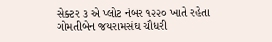સેક્ટર ૩ એ પ્લોટ નંબર ૧૨૨૦ ખાતે રહેતા
ગોમતીબેન જયરામસંઘ ચૌધરી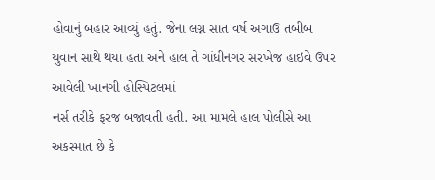હોવાનું બહાર આવ્યું હતું. જેના લગ્ન સાત વર્ષ અગાઉ તબીબ
યુવાન સાથે થયા હતા અને હાલ તે ગાંધીનગર સરખેજ હાઇવે ઉપર આવેલી ખાનગી હોસ્પિટલમાં
નર્સ તરીકે ફરજ બજાવતી હતી. આ મામલે હાલ પોલીસે આ અકસ્માત છે કે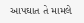આપઘાત તે મામલે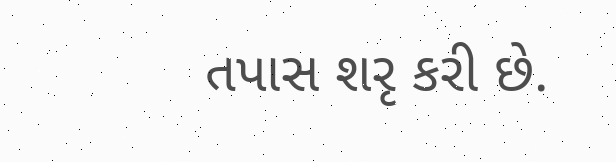તપાસ શરૃ કરી છે.